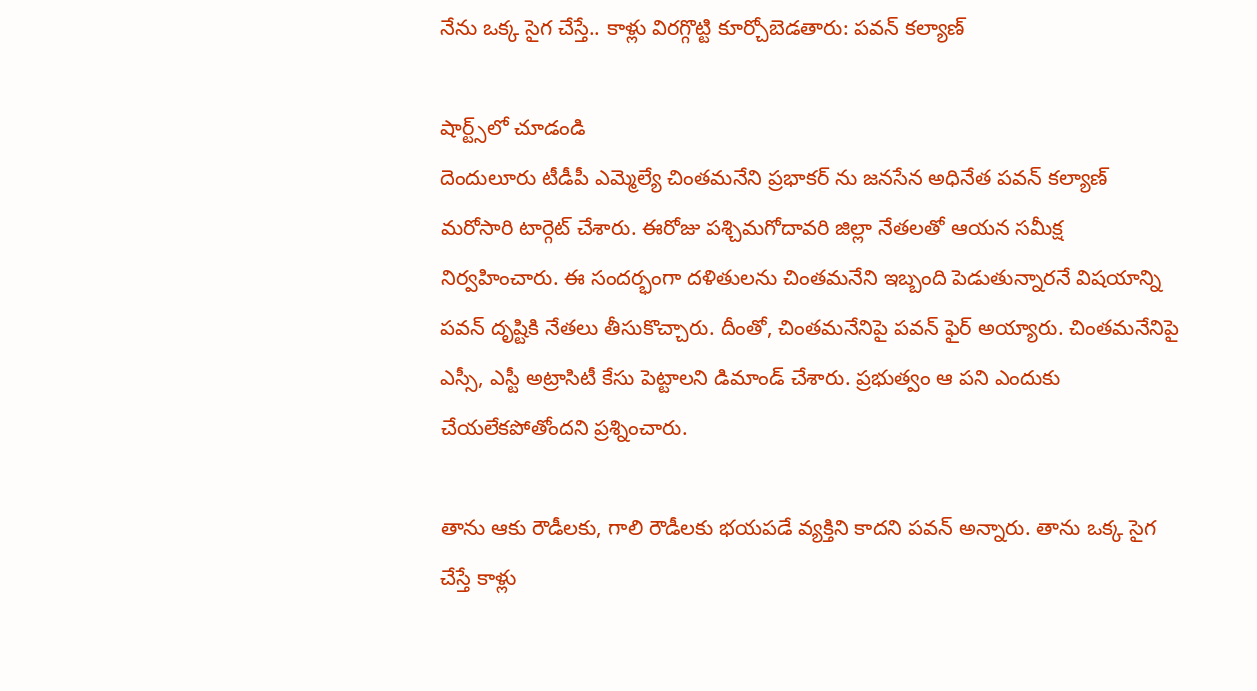నేను ఒక్క సైగ చేస్తే.. కాళ్లు విరగ్గొట్టి కూర్చోబెడతారు: పవన్ కల్యాణ్

షార్ట్స్‌లో చూడండి
దెందులూరు టీడీపీ ఎమ్మెల్యే చింతమనేని ప్రభాకర్ ను జనసేన అధినేత పవన్ కల్యాణ్ మరోసారి టార్గెట్ చేశారు. ఈరోజు పశ్చిమగోదావరి జిల్లా నేతలతో ఆయన సమీక్ష నిర్వహించారు. ఈ సందర్భంగా దళితులను చింతమనేని ఇబ్బంది పెడుతున్నారనే విషయాన్ని పవన్ దృష్టికి నేతలు తీసుకొచ్చారు. దీంతో, చింతమనేనిపై పవన్ ఫైర్ అయ్యారు. చింతమనేనిపై ఎస్సీ, ఎస్టీ అట్రాసిటీ కేసు పెట్టాలని డిమాండ్ చేశారు. ప్రభుత్వం ఆ పని ఎందుకు చేయలేకపోతోందని ప్రశ్నించారు.

తాను ఆకు రౌడీలకు, గాలి రౌడీలకు భయపడే వ్యక్తిని కాదని పవన్ అన్నారు. తాను ఒక్క సైగ చేస్తే కాళ్లు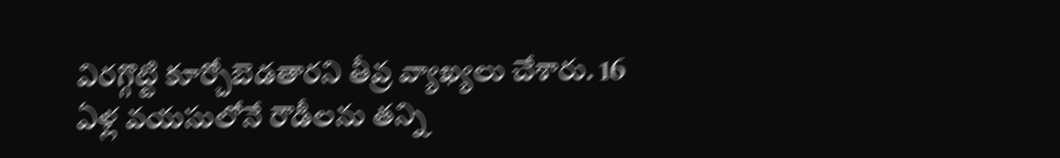విరగ్గొట్టి కూర్చోబెడతారని తీవ్ర వ్యాఖ్యలు చేశారు. 16 ఏళ్ల వయసులోనే రౌడీలను తన్ని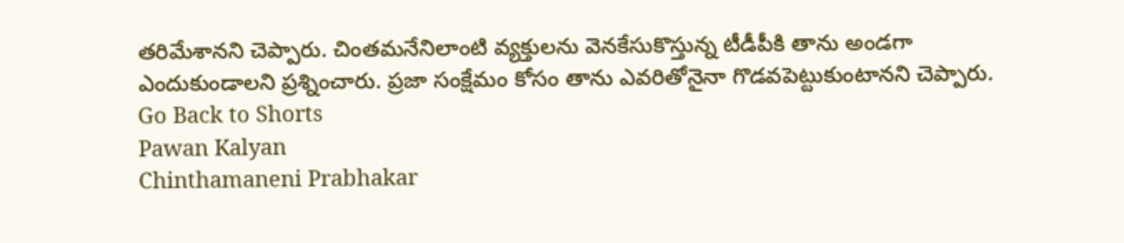తరిమేశానని చెప్పారు. చింతమనేనిలాంటి వ్యక్తులను వెనకేసుకొస్తున్న టీడీపీకి తాను అండగా ఎందుకుండాలని ప్రశ్నించారు. ప్రజా సంక్షేమం కోసం తాను ఎవరితోనైనా గొడవపెట్టుకుంటానని చెప్పారు.
Go Back to Shorts
Pawan Kalyan
Chinthamaneni Prabhakar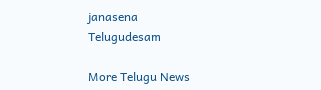janasena
Telugudesam

More Telugu News